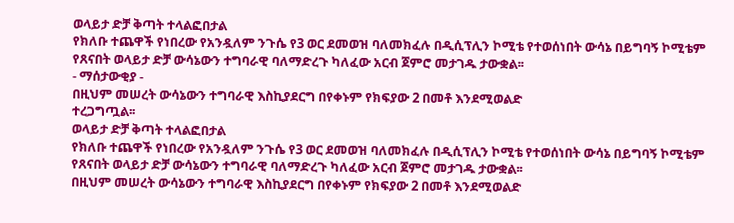ወላይታ ድቻ ቅጣት ተላልፎበታል
የክለቡ ተጨዋች የነበረው የአንዷለም ንጉሴ የ3 ወር ደመወዝ ባለመክፈሉ በዲሲፕሊን ኮሚቴ የተወሰነበት ውሳኔ በይግባኝ ኮሚቴም የጸናበት ወላይታ ድቻ ውሳኔውን ተግባራዊ ባለማድረጉ ካለፈው አርብ ጀምሮ መታገዱ ታውቋል፡፡
- ማሰታውቂያ -
በዚህም መሠረት ውሳኔውን ተግባራዊ እስኪያደርግ በየቀኑም የክፍያው 2 በመቶ እንደሚወልድ
ተረጋግጧል፡፡
ወላይታ ድቻ ቅጣት ተላልፎበታል
የክለቡ ተጨዋች የነበረው የአንዷለም ንጉሴ የ3 ወር ደመወዝ ባለመክፈሉ በዲሲፕሊን ኮሚቴ የተወሰነበት ውሳኔ በይግባኝ ኮሚቴም የጸናበት ወላይታ ድቻ ውሳኔውን ተግባራዊ ባለማድረጉ ካለፈው አርብ ጀምሮ መታገዱ ታውቋል፡፡
በዚህም መሠረት ውሳኔውን ተግባራዊ እስኪያደርግ በየቀኑም የክፍያው 2 በመቶ እንደሚወልድ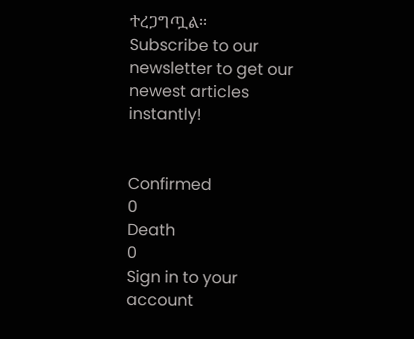ተረጋግጧል፡፡
Subscribe to our newsletter to get our newest articles instantly!


Confirmed
0
Death
0
Sign in to your account